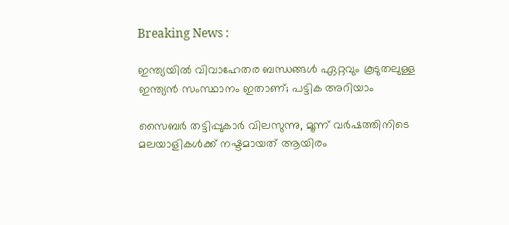Breaking News :

ഇന്ത്യയില്‍ വിവാഹേതര ബന്ധങ്ങള്‍ ഏറ്റവും കൂടുതലുള്ള ഇന്ത്യന്‍ സംസ്ഥാനം ഇതാണ്; പട്ടിക അറിയാം

സൈബര്‍ തട്ടിപ്പുകാര്‍ വിലസുന്നു, മൂന്ന് വര്‍ഷത്തിനിടെ മലയാളികള്‍ക്ക് നഷ്ടമായത് ആയിരം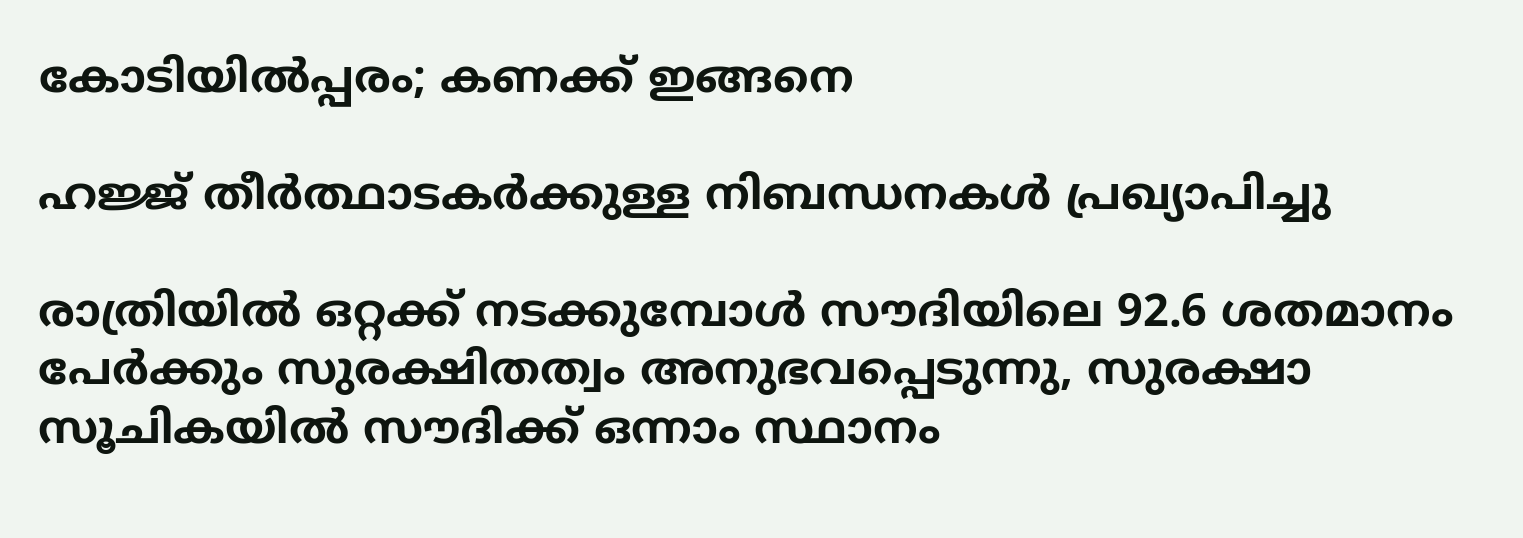കോടിയില്‍പ്പരം; കണക്ക് ഇങ്ങനെ

ഹജ്ജ് തീർത്ഥാടകർക്കുള്ള നിബന്ധനകൾ പ്രഖ്യാപിച്ചു

രാത്രിയിൽ ഒറ്റക്ക് നടക്കുമ്പോൾ സൗദിയിലെ 92.6 ശതമാനം പേർക്കും സുരക്ഷിതത്വം അനുഭവപ്പെടുന്നു, സുരക്ഷാ സൂചികയിൽ സൗദിക്ക് ഒന്നാം സ്ഥാനം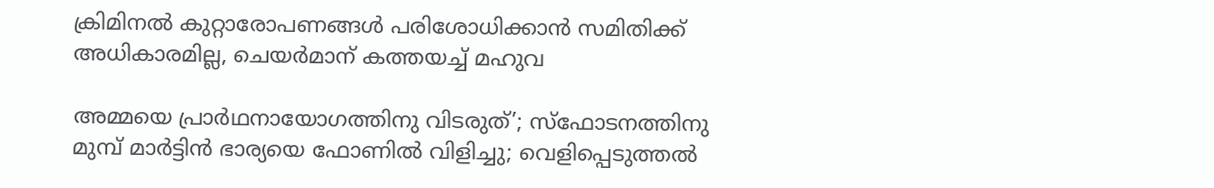ക്രിമിനല്‍ കുറ്റാരോപണങ്ങള്‍ പരിശോധിക്കാന്‍ സമിതിക്ക്‌ അധികാരമില്ല, ചെയര്‍മാന്‌ കത്തയച്ച് മഹുവ

അമ്മയെ പ്രാര്‍ഥനായോഗത്തിനു വിടരുത്’; സ്‌ഫോടനത്തിനു മുമ്പ് മാര്‍ട്ടിന്‍ ഭാര്യയെ ഫോണില്‍ വിളിച്ചു; വെളിപ്പെടുത്തല്‍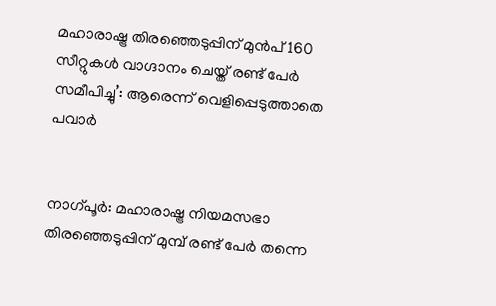മഹാരാഷ്ട്ര തിരഞ്ഞെടുപ്പിന് മുന്‍പ് 160 സീറ്റുകള്‍ വാഗ്ദാനം ചെയ്ത് രണ്ട് പേര്‍ സമീപിച്ചു’: ആരെന്ന് വെളിപ്പെടുത്താതെ പവാര്‍


നാഗ്പൂര്‍: മഹാരാഷ്ട്ര നിയമസഭാ തിരഞ്ഞെടുപ്പിന് മുമ്പ് രണ്ട് പേര്‍ തന്നെ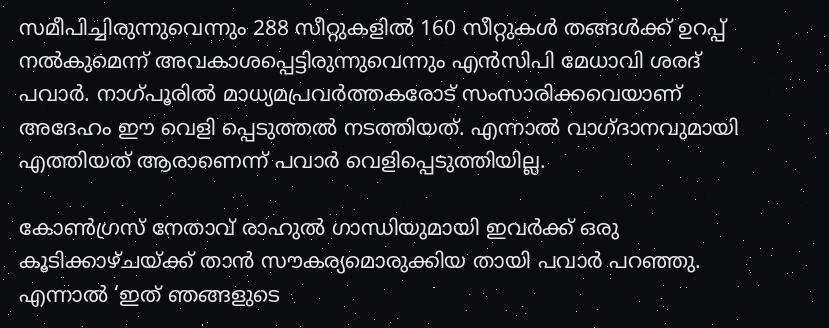സമീപിച്ചിരുന്നുവെന്നും 288 സീറ്റുകളില്‍ 160 സീറ്റുകള്‍ തങ്ങള്‍ക്ക് ഉറപ്പ് നല്‍കുമെന്ന് അവകാശപ്പെട്ടിരുന്നുവെന്നും എന്‍സിപി മേധാവി ശരദ് പവാര്‍. നാഗ്പൂരില്‍ മാധ്യമപ്രവര്‍ത്തകരോട് സംസാരിക്കവെയാണ് അദേഹം ഈ വെളി പ്പെടുത്തല്‍ നടത്തിയത്. എന്നാല്‍ വാഗ്ദാനവുമായി എത്തിയത് ആരാണെന്ന് പവാര്‍ വെളിപ്പെടുത്തിയില്ല.

കോണ്‍ഗ്രസ് നേതാവ് രാഹുല്‍ ഗാന്ധിയുമായി ഇവര്‍ക്ക് ഒരു കൂടിക്കാഴ്ചയ്ക്ക് താന്‍ സൗകര്യമൊരുക്കിയ തായി പവാര്‍ പറഞ്ഞു. എന്നാല്‍ ‘ഇത് ഞങ്ങളുടെ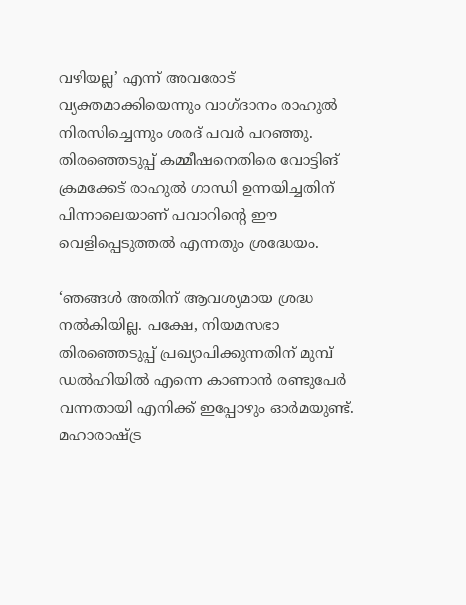വഴിയല്ല’ എന്ന് അവരോട് വ്യക്തമാക്കിയെന്നും വാഗ്ദാനം രാഹുല്‍ നിരസിച്ചെന്നും ശരദ് പവര്‍ പറഞ്ഞു. തിരഞ്ഞെടുപ്പ് കമ്മീഷനെതിരെ വോട്ടിങ് ക്രമക്കേട് രാഹുല്‍ ഗാന്ധി ഉന്നയിച്ചതിന് പിന്നാലെയാണ് പവാറിന്റെ ഈ വെളിപ്പെടുത്തല്‍ എന്നതും ശ്രദ്ധേയം.

‘ഞങ്ങള്‍ അതിന് ആവശ്യമായ ശ്രദ്ധ നല്‍കിയില്ല. പക്ഷേ, നിയമസഭാ തിരഞ്ഞെടുപ്പ് പ്രഖ്യാപിക്കുന്നതിന് മുമ്പ് ഡല്‍ഹിയില്‍ എന്നെ കാണാന്‍ രണ്ടുപേര്‍ വന്നതായി എനിക്ക് ഇപ്പോഴും ഓര്‍മയുണ്ട്. മഹാരാഷ്ട്ര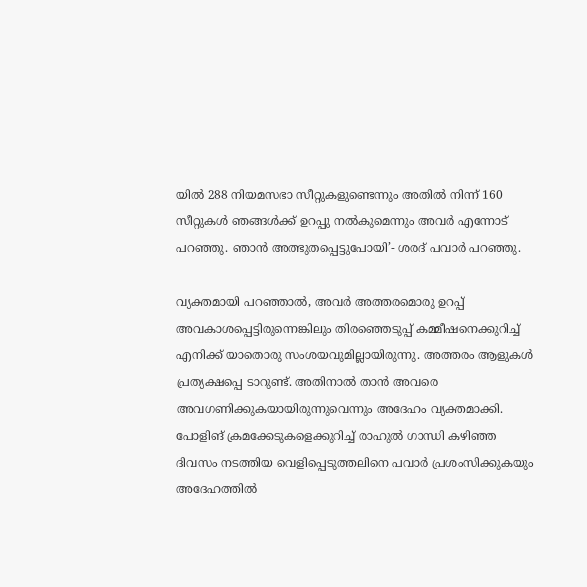യില്‍ 288 നിയമസഭാ സീറ്റുകളുണ്ടെന്നും അതില്‍ നിന്ന് 160 സീറ്റുകള്‍ ഞങ്ങള്‍ക്ക് ഉറപ്പു നല്‍കുമെന്നും അവര്‍ എന്നോട് പറഞ്ഞു. ഞാന്‍ അത്ഭുതപ്പെട്ടുപോയി’- ശരദ് പവാര്‍ പറഞ്ഞു.

വ്യക്തമായി പറഞ്ഞാല്‍, അവര്‍ അത്തരമൊരു ഉറപ്പ് അവകാശപ്പെട്ടിരുന്നെങ്കിലും തിരഞ്ഞെടുപ്പ് കമ്മീഷനെക്കുറിച്ച് എനിക്ക് യാതൊരു സംശയവുമില്ലായിരുന്നു. അത്തരം ആളുകള്‍ പ്രത്യക്ഷപ്പെ ടാറുണ്ട്. അതിനാല്‍ താന്‍ അവരെ അവഗണിക്കുകയായിരുന്നുവെന്നും അദേഹം വ്യക്തമാക്കി. പോളിങ് ക്രമക്കേടുകളെക്കുറിച്ച് രാഹുല്‍ ഗാന്ധി കഴിഞ്ഞ ദിവസം നടത്തിയ വെളിപ്പെടുത്തലിനെ പവാര്‍ പ്രശംസിക്കുകയും അദേഹത്തില്‍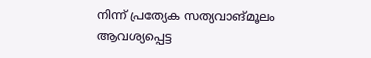നിന്ന് പ്രത്യേക സത്യവാങ്മൂലം ആവശ്യപ്പെട്ട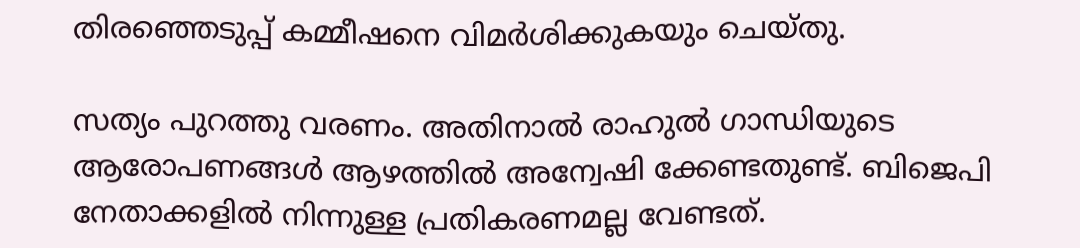തിരഞ്ഞെടുപ്പ് കമ്മീഷനെ വിമര്‍ശിക്കുകയും ചെയ്തു.

സത്യം പുറത്തു വരണം. അതിനാല്‍ രാഹുല്‍ ഗാന്ധിയുടെ ആരോപണങ്ങള്‍ ആഴത്തില്‍ അന്വേഷി ക്കേണ്ടതുണ്ട്. ബിജെപി നേതാക്കളില്‍ നിന്നുള്ള പ്രതികരണമല്ല വേണ്ടത്.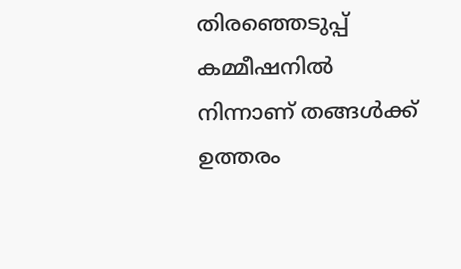തിരഞ്ഞെടുപ്പ് കമ്മീഷനില്‍ നിന്നാണ് തങ്ങള്‍ക്ക് ഉത്തരം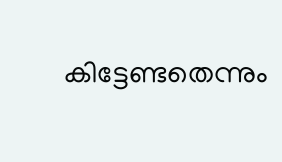കിട്ടേണ്ടതെന്നും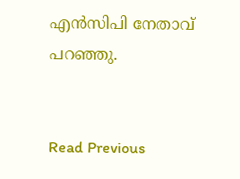എന്‍സിപി നേതാവ് പറഞ്ഞു.


Read Previous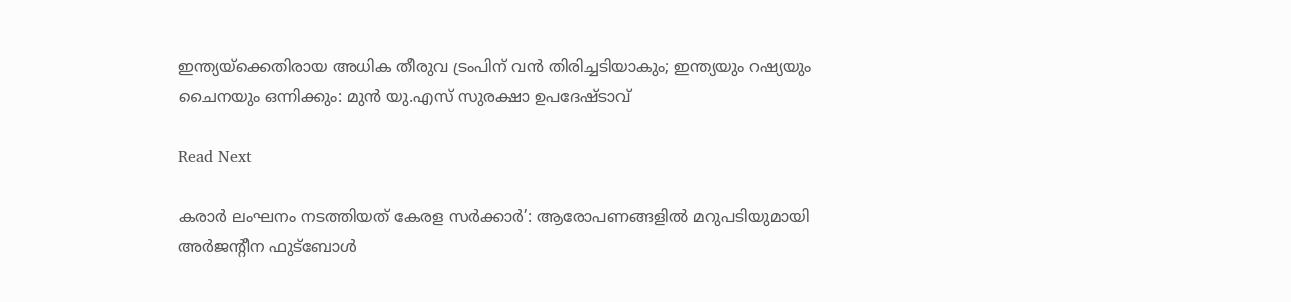ഇന്ത്യയ്‌ക്കെതിരായ അധിക തീരുവ ട്രംപിന് വന്‍ തിരിച്ചടിയാകും; ഇന്ത്യയും റഷ്യയും ചൈനയും ഒന്നിക്കും: മുന്‍ യു.എസ് സുരക്ഷാ ഉപദേഷ്ടാവ്

Read Next

കരാര്‍ ലംഘനം നടത്തിയത് കേരള സര്‍ക്കാര്‍’: ആരോപണങ്ങളില്‍ മറുപടിയുമായി അര്‍ജന്റീന ഫുട്‌ബോള്‍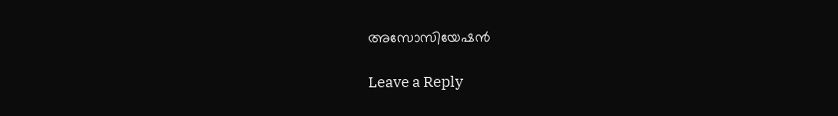അസോസിയേഷന്‍

Leave a Reply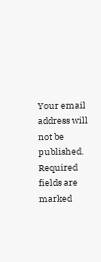Your email address will not be published. Required fields are marked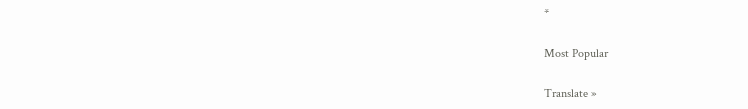*

Most Popular

Translate »